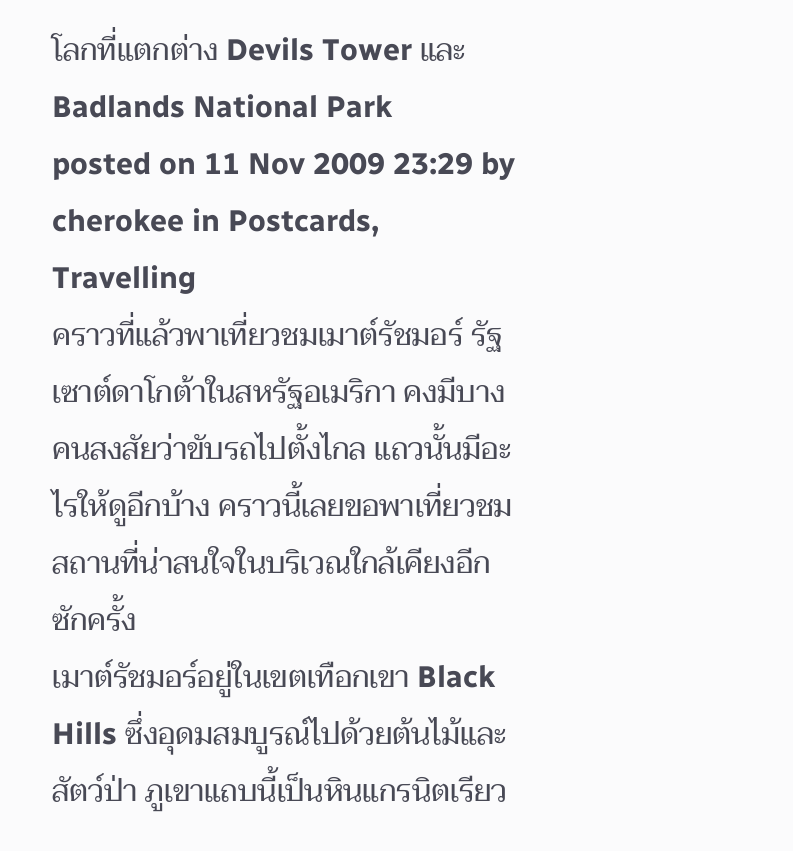โลกที่แตกต่าง Devils Tower และ Badlands National Park
posted on 11 Nov 2009 23:29 by cherokee in Postcards, Travelling
คราวที่แล้วพาเที่ยวชมเมาต์รัชมอร์ รัฐเซาต์ดาโกต้าในสหรัฐอเมริกา คงมีบางคนสงสัยว่าขับรถไปตั้งไกล แถวนั้นมีอะไรให้ดูอีกบ้าง คราวนี้เลยขอพาเที่ยวชมสถานที่น่าสนใจในบริเวณใกล้เคียงอีกซักครั้ง
เมาต์รัชมอร์อยู่ในเขตเทือกเขา Black Hills ซึ่งอุดมสมบูรณ์ไปด้วยต้นไม้และสัตว์ป่า ภูเขาแถบนี้เป็นหินแกรนิตเรียว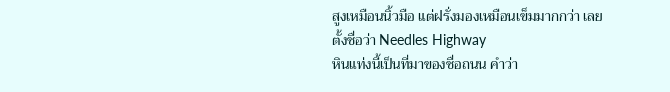สูงเหมือนนิ้วมือ แต่ฝรั่งมองเหมือนเข็มมากกว่า เลยตั้งชื่อว่า Needles Highway
หินแท่งนี้เป็นที่มาของชื่อถนน คำว่า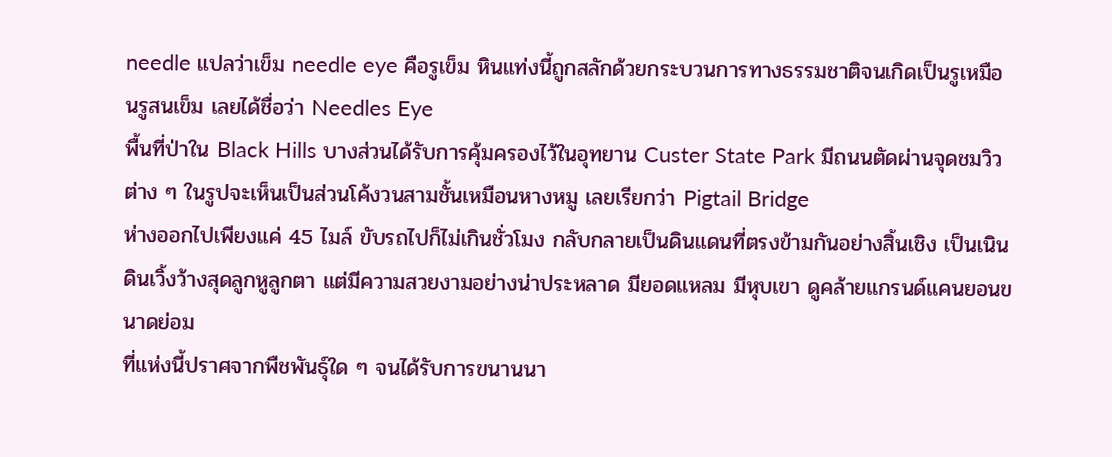needle แปลว่าเข็ม needle eye คือรูเข็ม หินแท่งนี้ถูกสลักด้วยกระบวนการทางธรรมชาติจนเกิดเป็นรูเหมือนรูสนเข็ม เลยได้ชื่อว่า Needles Eye
พื้นที่ป่าใน Black Hills บางส่วนได้รับการคุ้มครองไว้ในอุทยาน Custer State Park มีถนนตัดผ่านจุดชมวิวต่าง ๆ ในรูปจะเห็นเป็นส่วนโค้งวนสามชั้นเหมือนหางหมู เลยเรียกว่า Pigtail Bridge
ห่างออกไปเพียงแค่ 45 ไมล์ ขับรถไปก็ไม่เกินชั่วโมง กลับกลายเป็นดินแดนที่ตรงข้ามกันอย่างสิ้นเชิง เป็นเนินดินเวิ้งว้างสุดลูกหูลูกตา แต่มีความสวยงามอย่างน่าประหลาด มียอดแหลม มีหุบเขา ดูคล้ายแกรนด์แคนยอนขนาดย่อม
ที่แห่งนี้ปราศจากพืชพันธุ์ใด ๆ จนได้รับการขนานนา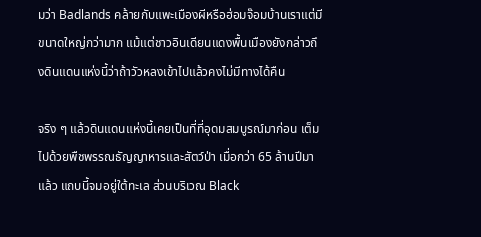มว่า Badlands คล้ายกับแพะเมืองผีหรือฮ่อมจ๊อมบ้านเราแต่มีขนาดใหญ่กว่ามาก แม้แต่ชาวอินเดียนแดงพื้นเมืองยังกล่าวถึงดินแดนแห่งนี้ว่าถ้าวัวหลงเข้าไปแล้วคงไม่มีทางได้คืน

จริง ๆ แล้วดินแดนแห่งนี้เคยเป็นที่ที่อุดมสมบูรณ์มาก่อน เต็มไปด้วยพืชพรรณธัญญาหารและสัตว์ป่า เมื่อกว่า 65 ล้านปีมาแล้ว แถบนี้จมอยู่ใต้ทะเล ส่วนบริเวณ Black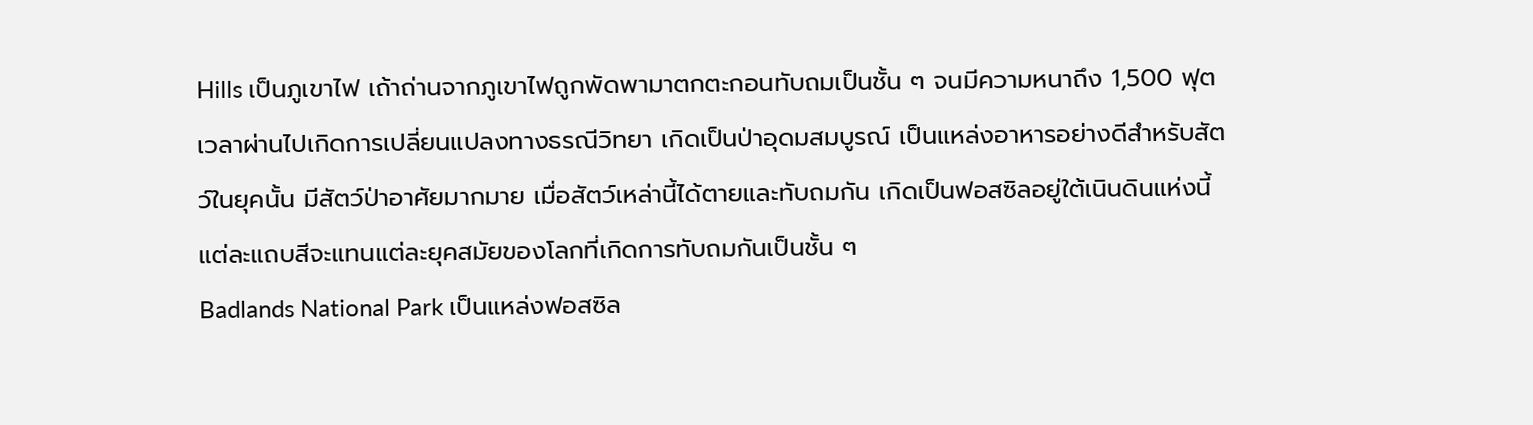Hills เป็นภูเขาไฟ เถ้าถ่านจากภูเขาไฟถูกพัดพามาตกตะกอนทับถมเป็นชั้น ๆ จนมีความหนาถึง 1,500 ฟุต เวลาผ่านไปเกิดการเปลี่ยนแปลงทางธรณีวิทยา เกิดเป็นป่าอุดมสมบูรณ์ เป็นแหล่งอาหารอย่างดีสำหรับสัตว์ในยุคนั้น มีสัตว์ป่าอาศัยมากมาย เมื่อสัตว์เหล่านี้ได้ตายและทับถมกัน เกิดเป็นฟอสซิลอยู่ใต้เนินดินแห่งนี้ แต่ละแถบสีจะแทนแต่ละยุคสมัยของโลกที่เกิดการทับถมกันเป็นชั้น ๆ
Badlands National Park เป็นแหล่งฟอสซิล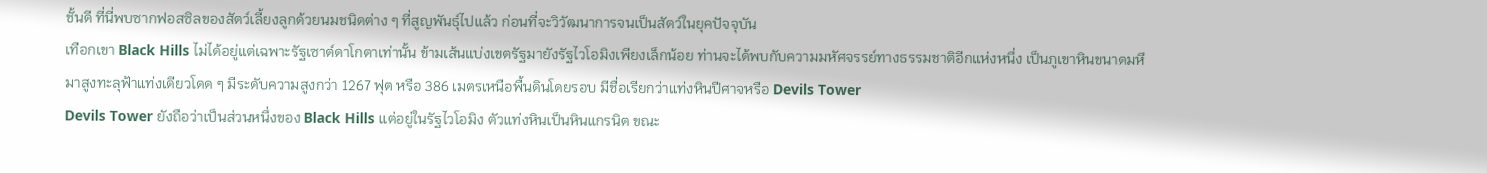ชั้นดี ที่นี่พบซากฟอสซิลของสัตว์เลี้ยงลูกด้วยนมชนิดต่าง ๆ ที่สูญพันธุ์ไปแล้ว ก่อนที่จะวิวัฒนาการจนเป็นสัตว์ในยุคปัจจุบัน
เทือกเขา Black Hills ไม่ได้อยู่แต่เฉพาะรัฐเซาต์ดาโกตาเท่านั้น ข้ามเส้นแบ่งเขตรัฐมายังรัฐไวโอมิงเพียงเล็กน้อย ท่านจะได้พบกับความมหัศจรรย์ทางธรรมชาติอีกแห่งหนึ่ง เป็นภูเขาหินขนาดมหึมาสูงทะลุฟ้าแท่งเดียวโดด ๆ มีระดับความสูงกว่า 1267 ฟุต หรือ 386 เมตรเหนือพื้นดินโดยรอบ มีชื่อเรียกว่าแท่งหินปีศาจหรือ Devils Tower
Devils Tower ยังถือว่าเป็นส่วนหนึ่งของ Black Hills แต่อยู่ในรัฐไวโอมิง ตัวแท่งหินเป็นหินแกรนิต ขณะ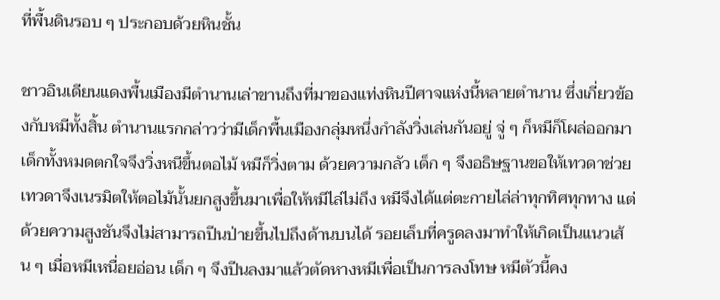ที่พื้นดินรอบ ๆ ประกอบด้วยหินชั้น

ชาวอินเดียนแดงพื้นเมืองมีตำนานเล่าขานถึงที่มาของแท่งหินปีศาจแห่งนี้หลายตำนาน ซึ่งเกี่ยวข้องกับหมีทั้งสิ้น ตำนานแรกกล่าวว่ามีเด็กพื้นเมืองกลุ่มหนึ่งกำลังวิ่งเล่นกันอยู่ จู่ ๆ ก็หมีก็โผล่ออกมา เด็กทั้งหมดตกใจจึงวิ่งหนีขึ้นตอไม้ หมีก็วิ่งตาม ด้วยความกลัว เด็ก ๆ จึงอธิษฐานขอให้เทวดาช่วย เทวดาจึงเนรมิตให้ตอไม้นั้นยกสูงขึ้นมาเพื่อให้หมีไล่ไม่ถึง หมีจึงได้แต่ตะกายไล่ล่าทุกทิศทุกทาง แต่ด้วยความสูงชันจึงไม่สามารถปีนป่ายขึ้นไปถึงด้านบนได้ รอยเล็บที่ครูดลงมาทำให้เกิดเป็นแนวเส้น ๆ เมื่อหมีเหนื่อยอ่อน เด็ก ๆ จึงปีนลงมาแล้วตัดหางหมีเพื่อเป็นการลงโทษ หมีตัวนี้คง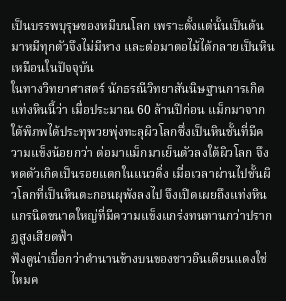เป็นบรรพบุรุษของหมีบนโลก เพราะตั้งแต่นั้นเป็นต้นมาหมีทุกตัวจึงไม่มีหาง และต่อมาตอไม้ได้กลายเป็นหินเหมือนในปัจจุบัน
ในทางวิทยาศาสตร์ นักธรณีวิทยาสันนิษฐานการเกิดแท่งหินนี้ว่า เมื่อประมาณ 60 ล้านปีก่อน แม็กมาจากใต้พิภพได้ประทุพวยพุ่งทะลุผิวโลกซึ่งเป็นหินชั้นที่มีความแข็งน้อยกว่า ต่อมาแม็กมาเย็นตัวลงใต้ผิวโลก จึงหดตัวเกิดเป็นรอยแตกในแนวดิ่ง เมื่อเวลาผ่านไปชั้นผิวโลกที่เป็นหินตะกอนผุพังลงไป จึงเปิดเผยถึงแท่งหินแกรนิตขนาดใหญ่ที่มีความแข็งแกร่งทนทานกว่าปรากฏสูงเสียดฟ้า
ฟังดูน่าเบื่อกว่าตำนานข้างบนของชาวอินเดียนแดงใช่ไหมค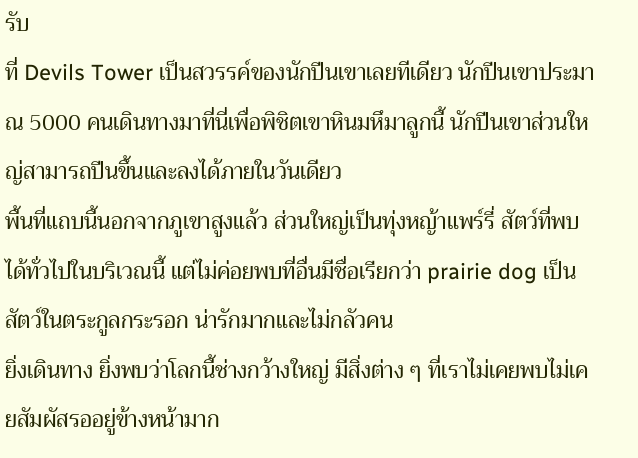รับ
ที่ Devils Tower เป็นสวรรค์ของนักปีนเขาเลยทีเดียว นักปีนเขาประมาณ 5000 คนเดินทางมาที่นี่เพื่อพิชิตเขาหินมหึมาลูกนี้ นักปีนเขาส่วนใหญ่สามารถปีนขึ้นและลงได้ภายในวันเดียว
พื้นที่แถบนี้นอกจากภูเขาสูงแล้ว ส่วนใหญ่เป็นทุ่งหญ้าแพร์รี่ สัตว์ที่พบได้ทั่วไปในบริเวณนี้ แต่ไม่ค่อยพบที่อื่นมีชื่อเรียกว่า prairie dog เป็นสัตว์ในตระกูลกระรอก น่ารักมากและไม่กลัวคน
ยิ่งเดินทาง ยิ่งพบว่าโลกนี้ช่างกว้างใหญ่ มีสิ่งต่าง ๆ ที่เราไม่เคยพบไม่เคยสัมผัสรออยู่ข้างหน้ามาก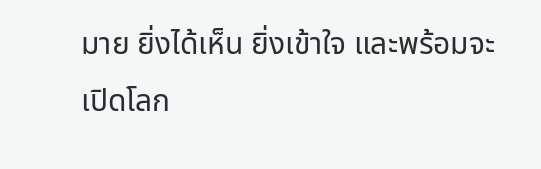มาย ยิ่งได้เห็น ยิ่งเข้าใจ และพร้อมจะเปิดโลก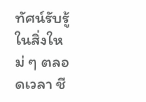ทัศน์รับรู้ในสิ่งใหม่ ๆ ตลอดเวลา ชี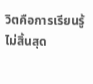วิตคือการเรียนรู้ไม่สิ้นสุด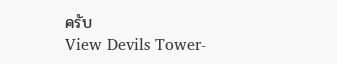ครับ
View Devils Tower-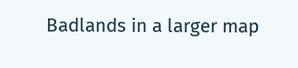Badlands in a larger map